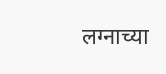लग्नाच्या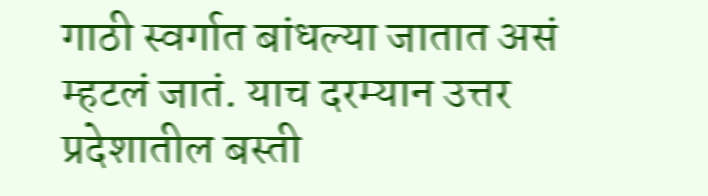गाठी स्वर्गात बांधल्या जातात असं म्हटलं जातं. याच दरम्यान उत्तर प्रदेशातील बस्ती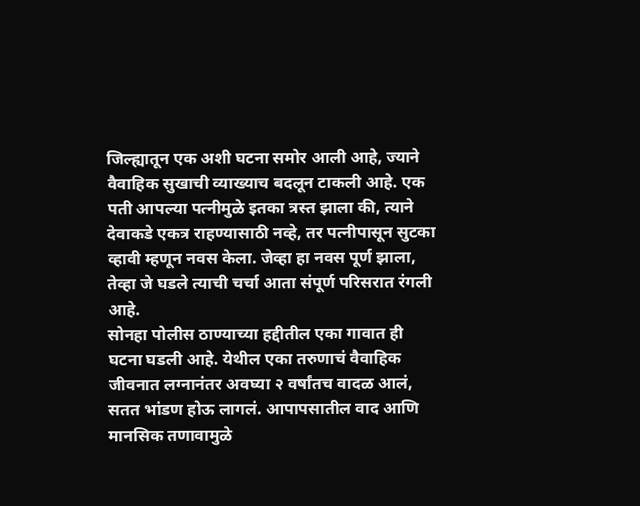जिल्ह्यातून एक अशी घटना समोर आली आहे, ज्याने वैवाहिक सुखाची व्याख्याच बदलून टाकली आहे. एक पती आपल्या पत्नीमुळे इतका त्रस्त झाला की, त्याने देवाकडे एकत्र राहण्यासाठी नव्हे, तर पत्नीपासून सुटका व्हावी म्हणून नवस केला. जेव्हा हा नवस पूर्ण झाला, तेव्हा जे घडले त्याची चर्चा आता संपूर्ण परिसरात रंगली आहे.
सोनहा पोलीस ठाण्याच्या हद्दीतील एका गावात ही घटना घडली आहे. येथील एका तरुणाचं वैवाहिक जीवनात लग्नानंतर अवघ्या २ वर्षांतच वादळ आलं, सतत भांडण होऊ लागलं. आपापसातील वाद आणि मानसिक तणावामुळे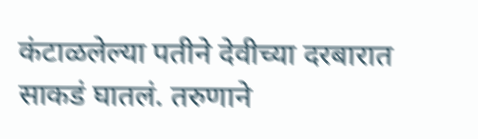कंटाळलेल्या पतीने देवीच्या दरबारात साकडं घातलं. तरुणाने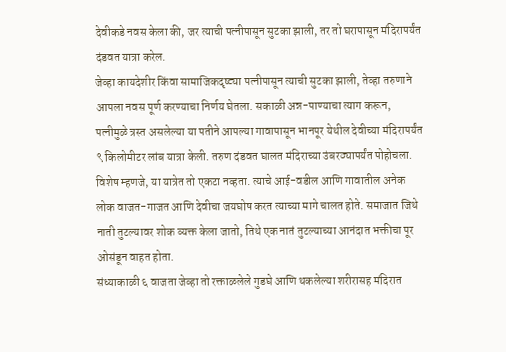देवीकडे नवस केला की, जर त्याची पत्नीपासून सुटका झाली, तर तो घरापासून मंदिरापर्यंत दंडवत यात्रा करेल.
जेव्हा कायदेशीर किंवा सामाजिकदृष्ट्या पत्नीपासून त्याची सुटका झाली, तेव्हा तरुणाने आपला नवस पूर्ण करण्याचा निर्णय घेतला. सकाळी अन्न-पाण्याचा त्याग करून, पत्नीमुळे त्रस्त असलेल्या या पतीने आपल्या गावापासून भानपूर येथील देवीच्या मंदिरापर्यंत ९ किलोमीटर लांब यात्रा केली. तरुण दंडवत घालत मंदिराच्या उंबरठ्यापर्यंत पोहोचला. विशेष म्हणजे, या यात्रेत तो एकटा नव्हता. त्याचे आई-वडील आणि गावातील अनेक लोक वाजत-गाजत आणि देवीचा जयघोष करत त्याच्या मागे चालत होते. समाजात जिथे नाती तुटल्यावर शोक व्यक्त केला जातो, तिथे एक नातं तुटल्याच्या आनंदात भक्तीचा पूर ओसंडून वाहत होता.
संध्याकाळी ६ वाजता जेव्हा तो रक्ताळलेले गुडघे आणि थकलेल्या शरीरासह मंदिरात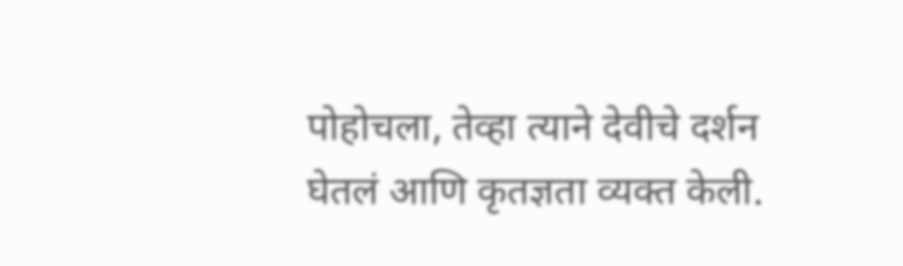पोहोचला, तेव्हा त्याने देवीचे दर्शन घेतलं आणि कृतज्ञता व्यक्त केली.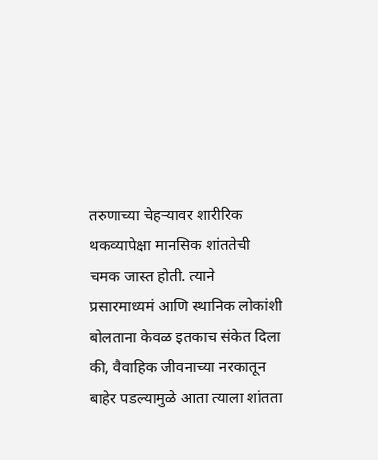तरुणाच्या चेहऱ्यावर शारीरिक थकव्यापेक्षा मानसिक शांततेची चमक जास्त होती. त्याने प्रसारमाध्यमं आणि स्थानिक लोकांशी बोलताना केवळ इतकाच संकेत दिला की, वैवाहिक जीवनाच्या नरकातून बाहेर पडल्यामुळे आता त्याला शांतता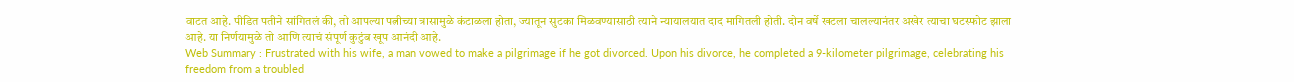वाटत आहे. पीडित पतीने सांगितलं की, तो आपल्या पत्नीच्या त्रासामुळे कंटाळला होता, ज्यातून सुटका मिळवण्यासाठी त्याने न्यायालयात दाद मागितली होती. दोन वर्षे खटला चालल्यानंतर अखेर त्याचा घटस्फोट झाला आहे. या निर्णयामुळे तो आणि त्याचं संपूर्ण कुटुंब खूप आनंदी आहे.
Web Summary : Frustrated with his wife, a man vowed to make a pilgrimage if he got divorced. Upon his divorce, he completed a 9-kilometer pilgrimage, celebrating his freedom from a troubled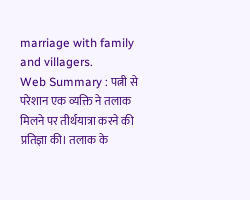marriage with family and villagers.
Web Summary : पत्नी से परेशान एक व्यक्ति ने तलाक मिलने पर तीर्थयात्रा करने की प्रतिज्ञा की। तलाक के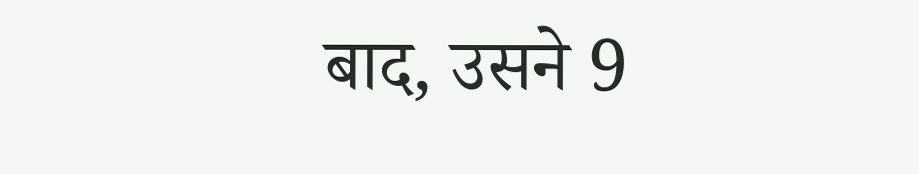बाद, उसने 9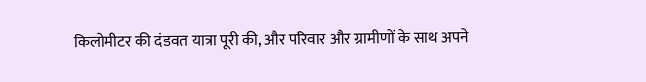किलोमीटर की दंडवत यात्रा पूरी की, और परिवार और ग्रामीणों के साथ अपने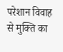परेशान विवाह से मुक्ति का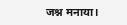जश्न मनाया।